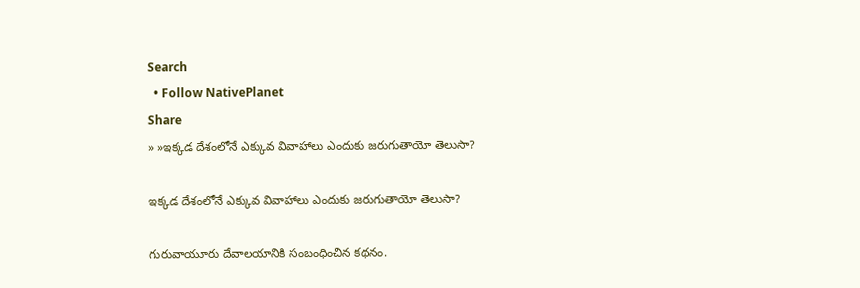Search
  • Follow NativePlanet
Share
» »ఇక్కడ దేశంలోనే ఎక్కువ వివాహాలు ఎందుకు జరుగుతాయో తెలుసా?

ఇక్కడ దేశంలోనే ఎక్కువ వివాహాలు ఎందుకు జరుగుతాయో తెలుసా?

గురువాయూరు దేవాలయానికి సంబంధించిన కథనం.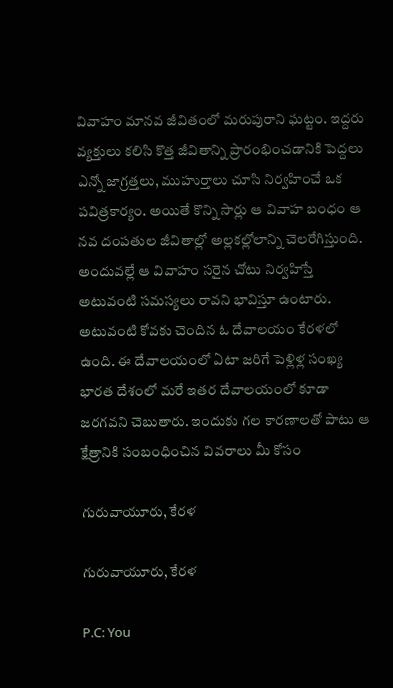వివాహం మానవ జీవితంలో మరుపురాని ఘట్టం. ఇద్దరు వ్యక్తులు కలిసి కొత్త జీవితాన్ని ప్రారంభించడానికి పెద్దలు ఎన్నో జాగ్రత్తలు, ముహుర్తాలు చూసి నిర్వహించే ఒక పవిత్రకార్యం. అయితే కొన్ని సార్లు ఆ వివాహ బంధం ఆ నవ దంపతుల జీవితాల్లో అల్లకల్లోలాన్ని చెలరేగిస్తుంది. అందువల్లే ఆ వివాహం సరైన చోటు నిర్వహిస్తే అటువంటి సమస్యలు రావని భావిస్తూ ఉంటారు. అటువంటి కోవకు చెందిన ఓ దేవాలయం కేరళలో ఉంది. ఈ దేవాలయంలో ఏటా జరిగే పెళ్లిళ్ల సంఖ్య భారత దేశంలో మరే ఇతర దేవాలయంలో కూడా జరగవని చెబుతారు. ఇందుకు గల కారణాలతో పాటు ఆ క్షేత్రానికి సంబంధించిన వివరాలు మీ కోసం

గురువాయూరు, కేరళ

గురువాయూరు, కేరళ

P.C: You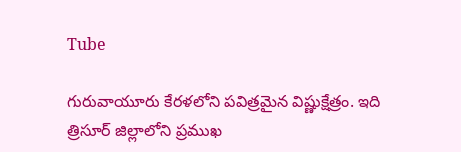Tube

గురువాయూరు కేరళలోని పవిత్రమైన విష్ణుక్షేత్రం. ఇది త్రిసూర్ జిల్లాలోని ప్రముఖ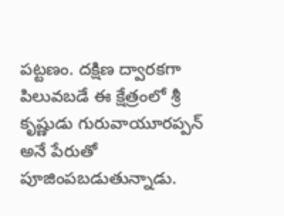పట్టణం. దక్షిణ ద్వారకగా పిలువబడే ఈ క్షేత్రంలో శ్రీ కృష్ణుడు గురువాయూరప్పన్ అనే పేరుతో పూజింపబడుతున్నాడు.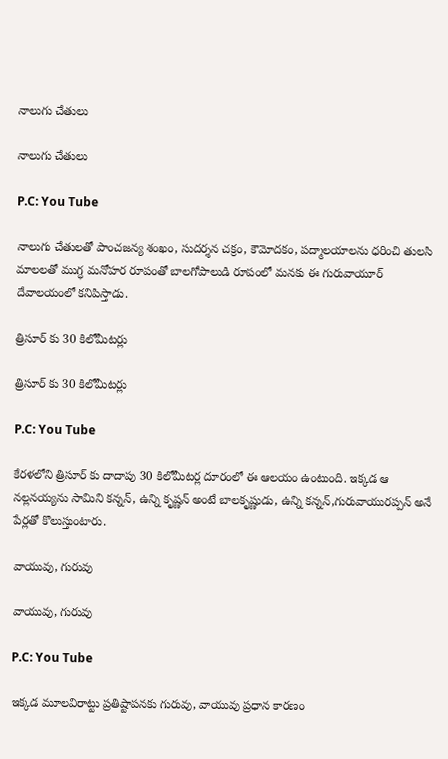నాలుగు చేతులు

నాలుగు చేతులు

P.C: You Tube

నాలుగు చేతులతో పాంచజన్య శంఖం, సుదర్శన చక్రం, కౌమోదకం, పద్మాలయాలను ధరించి తులసి మాలలతో ముగ్ధ మనోహర రూపంతో బాలగోపాలుడి రూపంలో మనకు ఈ గురువాయూర్ దేవాలయంలో కనిపిస్తాడు.

త్రిసూర్ కు 30 కిలోమీటర్లు

త్రిసూర్ కు 30 కిలోమీటర్లు

P.C: You Tube

కేరళలోని త్రిసూర్ కు దాదాపు 30 కిలోమీటర్ల దూరంలో ఈ ఆలయం ఉంటుంది. ఇక్కడ ఆ నల్లనయ్యను సామిని కన్నన్, ఉన్ని కృష్ణన్ అంటే బాలకృష్ణుడు, ఉన్ని కన్నన్,గురువాయురప్పన్ అనే పేర్లతో కొలుస్తుంటారు.

వాయువు, గురువు

వాయువు, గురువు

P.C: You Tube

ఇక్కడ మూలవిరాట్టు ప్రతిష్టాపనకు గురువు, వాయువు ప్రధాన కారణం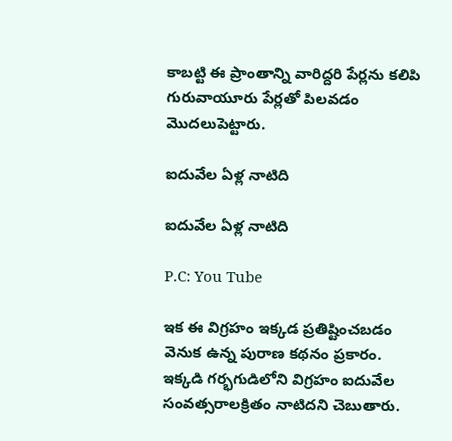కాబట్టి ఈ ప్రాంతాన్ని వారిద్దరి పేర్లను కలిపి గురువాయూరు పేర్లతో పిలవడం మొదలుపెట్టారు.

ఐదువేల ఏళ్ల నాటిది

ఐదువేల ఏళ్ల నాటిది

P.C: You Tube

ఇక ఈ విగ్రహం ఇక్కడ ప్రతిష్టించబడం వెనుక ఉన్న పురాణ కథనం ప్రకారం. ఇక్కడి గర్భగుడిలోని విగ్రహం ఐదువేల సంవత్సరాలక్రితం నాటిదని చెబుతారు.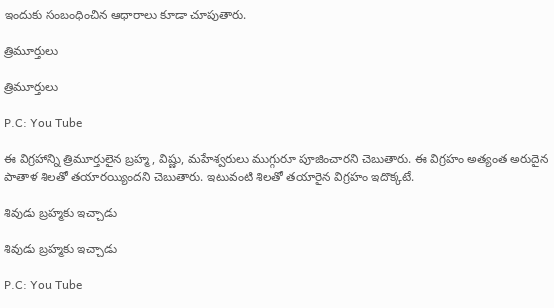ఇందుకు సంబంధించిన ఆధారాలు కూడా చూపుతారు.

త్రిమూర్తులు

త్రిమూర్తులు

P.C: You Tube

ఈ విగ్రహాన్ని త్రిమూర్తులైన బ్రహ్మ, విష్ణు, మహేశ్వరులు ముగ్గురూ పూజించారని చెబుతారు. ఈ విగ్రహం అత్యంత అరుదైన పాతాళ శిలతో తయారయ్యిందని చెబుతారు. ఇటువంటి శిలతో తయారైన విగ్రహం ఇదొక్కటే.

శివుడు బ్రహ్మకు ఇచ్చాడు

శివుడు బ్రహ్మకు ఇచ్చాడు

P.C: You Tube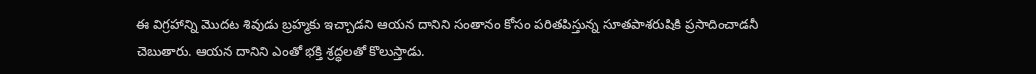ఈ విగ్రహాన్ని మొదట శివుడు బ్రహ్మకు ఇచ్చాడని ఆయన దానిని సంతానం కోసం పరితపిస్తున్న సూతపాశరుషికి ప్రసాదించాడనీ చెబుతారు. ఆయన దానిని ఎంతో భక్తి శ్రద్ధలతో కొలుస్తాడు.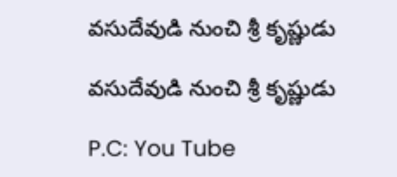వసుదేవుడి నుంచి శ్రీ కృష్ణుడు

వసుదేవుడి నుంచి శ్రీ కృష్ణుడు

P.C: You Tube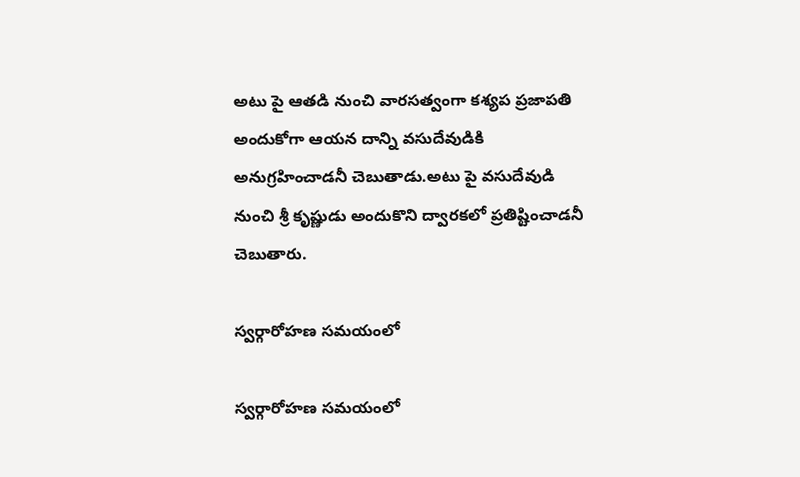అటు పై ఆతడి నుంచి వారసత్వంగా కశ్యప ప్రజాపతి అందుకోగా ఆయన దాన్ని వసుదేవుడికి అనుగ్రహించాడనీ చెబుతాడు.అటు పై వసుదేవుడి నుంచి శ్రీ కృష్ణుడు అందుకొని ద్వారకలో ప్రతిష్టించాడనీ చెబుతారు.

స్వర్గారోహణ సమయంలో

స్వర్గారోహణ సమయంలో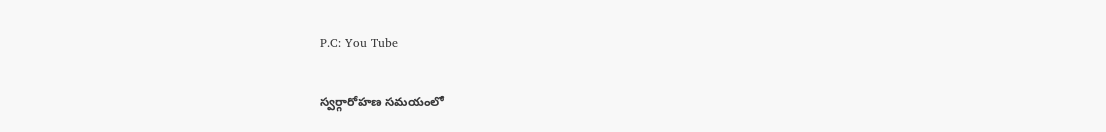P.C: You Tube

స్వర్గారోహణ సమయంలో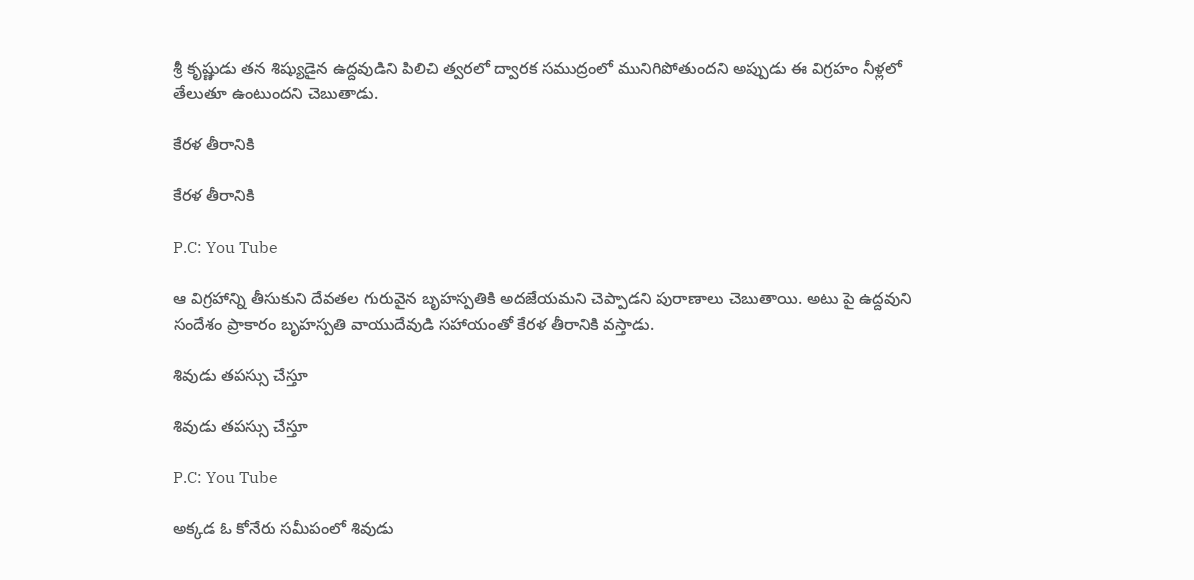శ్రీ కృష్ణుడు తన శిష్యుడైన ఉద్దవుడిని పిలిచి త్వరలో ద్వారక సముద్రంలో మునిగిపోతుందని అప్పుడు ఈ విగ్రహం నీళ్లలో తేలుతూ ఉంటుందని చెబుతాడు.

కేరళ తీరానికి

కేరళ తీరానికి

P.C: You Tube

ఆ విగ్రహాన్ని తీసుకుని దేవతల గురువైన బృహస్పతికి అదజేయమని చెప్పాడని పురాణాలు చెబుతాయి. అటు పై ఉద్దవుని సందేశం ప్రాకారం బృహస్పతి వాయుదేవుడి సహాయంతో కేరళ తీరానికి వస్తాడు.

శివుడు తపస్సు చేస్తూ

శివుడు తపస్సు చేస్తూ

P.C: You Tube

అక్కడ ఓ కోనేరు సమీపంలో శివుడు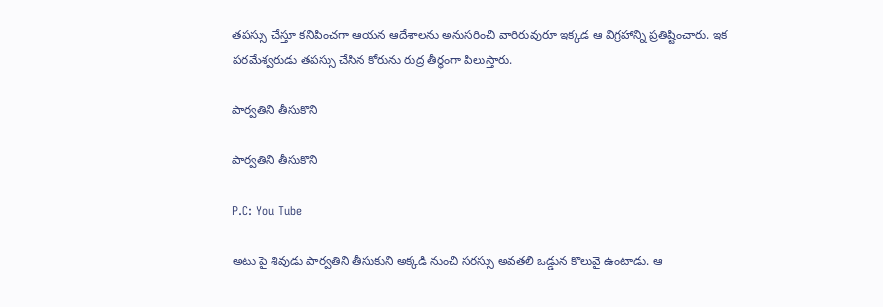తపస్సు చేస్తూ కనిపించగా ఆయన ఆదేశాలను అనుసరించి వారిరువురూ ఇక్కడ ఆ విగ్రహాన్ని ప్రతిష్టించారు. ఇక పరమేశ్వరుడు తపస్సు చేసిన కోరును రుద్ర తీర్థంగా పిలుస్తారు.

పార్వతిని తీసుకొని

పార్వతిని తీసుకొని

P.C: You Tube

అటు పై శివుడు పార్వతిని తీసుకుని అక్కడి నుంచి సరస్సు అవతలి ఒడ్డున కొలువై ఉంటాడు. ఆ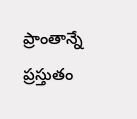ప్రాంతాన్నే ప్రస్తుతం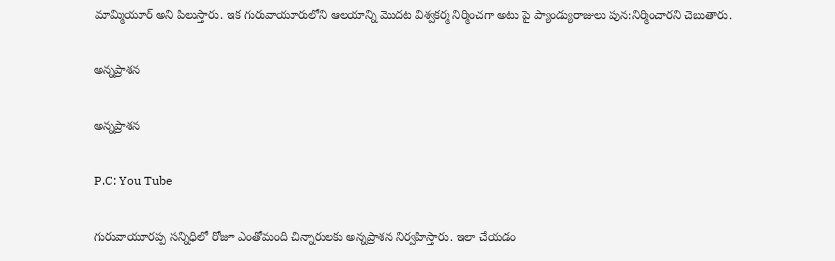మామ్మియూర్ అని పిలుస్తారు. ఇక గురువాయూరులోని ఆలయాన్ని మొదట విశ్వకర్మ నిర్మించగా అటు పై ప్యాండ్యురాజులు పున:నిర్మించారని చెబుతారు.

అన్నప్రాశన

అన్నప్రాశన

P.C: You Tube

గురువాయూరప్ప సన్నిధిలో రోజూ ఎంతోమంది చిన్నారులకు అన్నప్రాశన నిర్వహిస్తారు. ఇలా చేయడం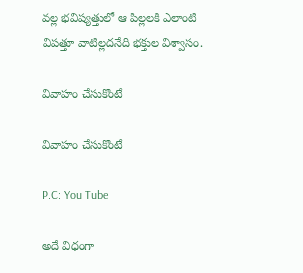వల్ల భవిష్యత్తులో ఆ పిల్లలకి ఎలాంటి విపత్తూ వాటిల్లదనేది భక్తుల విశ్వాసం.

వివాహం చేసుకొంటే

వివాహం చేసుకొంటే

P.C: You Tube

అదే విధంగా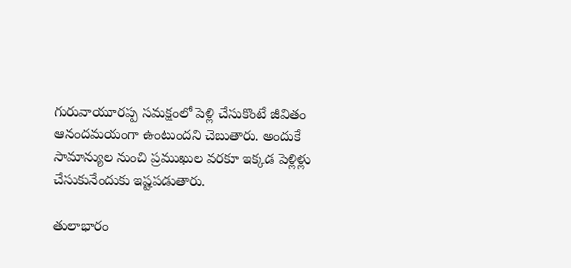గురువాయూరప్ప సమక్షంలో పెళ్లి చేసుకొంటే జీవితం ఆనందమయంగా ఉంటుందని చెబుతారు. అందుకే సామాన్యుల నుంచి ప్రముఖుల వరకూ ఇక్కడ పెళ్లిళ్లు చేసుకునేందుకు ఇష్టపడుతారు.

తులాభారం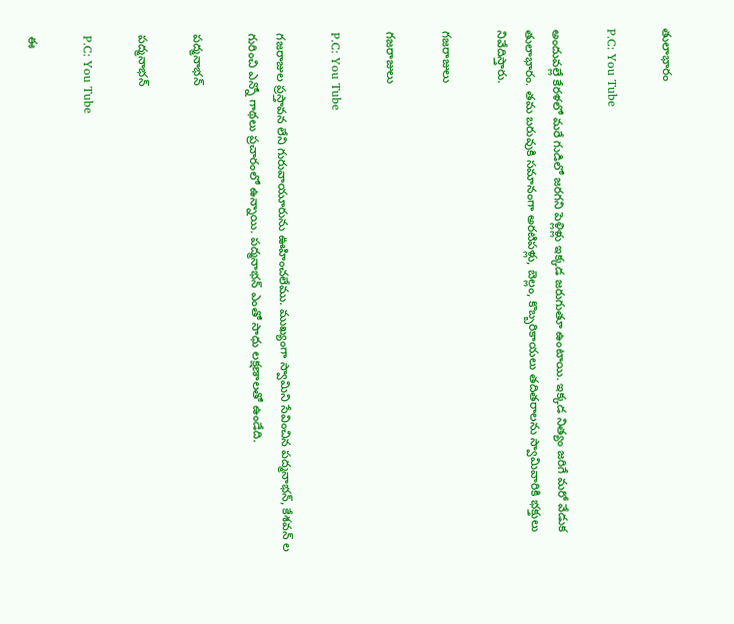తులాభారం

P.C: You Tube

అందువల్లే కేరళలో మరే గుడిలో జరగని పెళ్లిళ్లు ఇక్కడ జరుగుతూ ఉంటాయి. ఇక్కడ నిత్యం జరిగే మరో వేడుక తులాభారం. తమ బరువుకి సమానంగా అరటిపళ్లు, బెల్లం, కొబ్బరికాయలు తదితరాలను స్వామివారికి భక్తులు నివేదిస్తారు.

గజరాజులు

గజరాజులు

P.C: You Tube

గజరాజుల ప్రస్తావన లేని గురువాయూరును ఊహించలేము. ముఖ్యంగా స్వామిని సేవించిన పద్మనాభన్, కేశవన్ ల గురించి ఎన్నో గాథలు ప్రచారంలో ఉన్నాయి. పద్మనాభన్ ఎంతో సాధు లక్షణాలతో ఉండేది.

పద్మనాభన్

పద్మనాభన్

P.C: You Tube

ఈ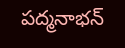పద్మనాభన్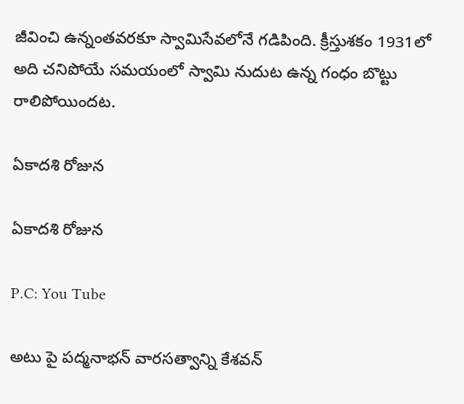జీవించి ఉన్నంతవరకూ స్వామిసేవలోనే గడిపింది. క్రీస్తుశకం 1931లో అది చనిపోయే సమయంలో స్వామి నుదుట ఉన్న గంధం బొట్టు రాలిపోయిందట.

ఏకాదశి రోజున

ఏకాదశి రోజున

P.C: You Tube

అటు పై పద్మనాభన్ వారసత్వాన్ని కేశవన్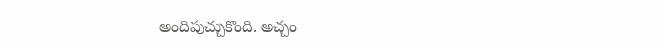అందిపుచ్చుకొంది. అచ్చం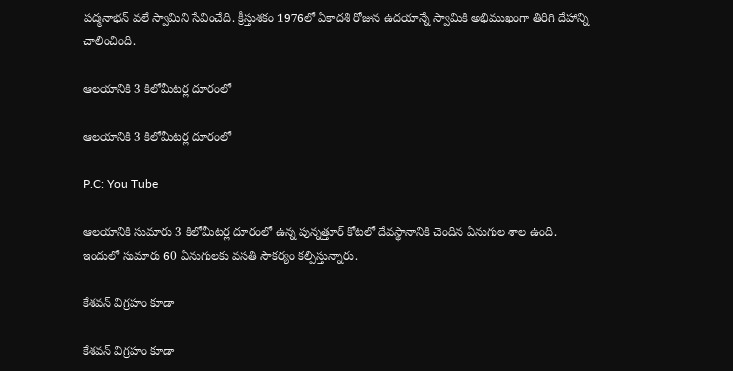పద్మనాభన్ వలే స్వామిని సేవించేది. క్రీస్తుశకం 1976లో ఏకాదశి రోజున ఉదయాన్నే స్వామికి అభిముఖంగా తిరిగి దేహాన్ని చాలించింది.

ఆలయానికి 3 కిలోమీటర్ల దూరంలో

ఆలయానికి 3 కిలోమీటర్ల దూరంలో

P.C: You Tube

ఆలయానికి సుమారు 3 కిలోమీటర్ల దూరంలో ఉన్న పున్నత్తూర్ కోటలో దేవస్థానానికి చెందిన ఏనుగుల శాల ఉంది. ఇందులో సుమారు 60 ఏనుగులకు వసతి సౌకర్యం కల్పిస్తున్నారు.

కేశవన్ విగ్రహం కూడా

కేశవన్ విగ్రహం కూడా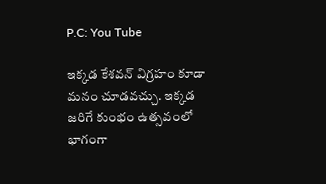P.C: You Tube

ఇక్కడ కేశవన్ విగ్రహం కూడా మనం చూడవచ్చు. ఇక్కడ జరిగే కుంభం ఉత్సవంలో భాగంగా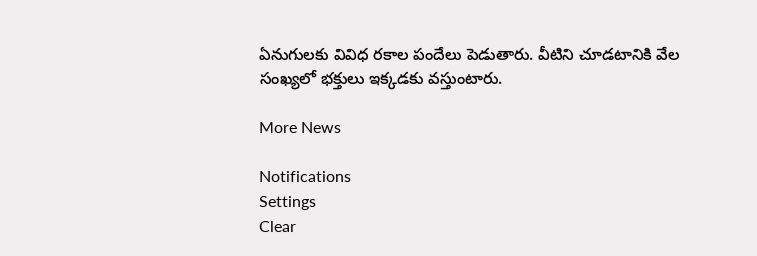ఏనుగులకు వివిధ రకాల పందేలు పెడుతారు. వీటిని చూడటానికి వేల సంఖ్యలో భక్తులు ఇక్కడకు వస్తుంటారు.

More News

Notifications
Settings
Clear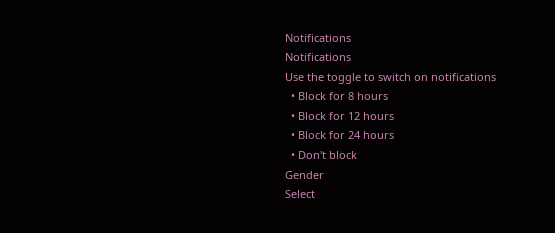Notifications
Notifications
Use the toggle to switch on notifications
  • Block for 8 hours
  • Block for 12 hours
  • Block for 24 hours
  • Don't block
Gender
Select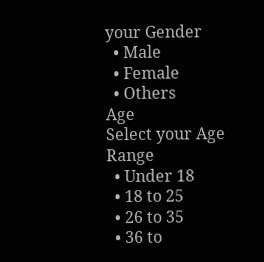your Gender
  • Male
  • Female
  • Others
Age
Select your Age Range
  • Under 18
  • 18 to 25
  • 26 to 35
  • 36 to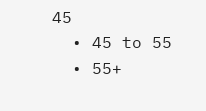45
  • 45 to 55
  • 55+